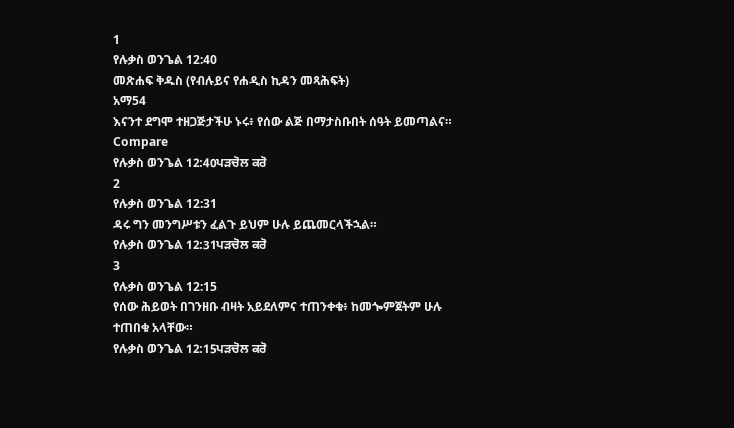1
የሉቃስ ወንጌል 12:40
መጽሐፍ ቅዱስ (የብሉይና የሐዲስ ኪዳን መጻሕፍት)
አማ54
እናንተ ደግሞ ተዘጋጅታችሁ ኑሩ፥ የሰው ልጅ በማታስቡበት ሰዓት ይመጣልና።
Compare
የሉቃስ ወንጌል 12:40ਪੜਚੋਲ ਕਰੋ
2
የሉቃስ ወንጌል 12:31
ዳሩ ግን መንግሥቱን ፈልጉ ይህም ሁሉ ይጨመርላችኋል።
የሉቃስ ወንጌል 12:31ਪੜਚੋਲ ਕਰੋ
3
የሉቃስ ወንጌል 12:15
የሰው ሕይወት በገንዘቡ ብዛት አይደለምና ተጠንቀቁ፥ ከመጐምጀትም ሁሉ ተጠበቁ አላቸው።
የሉቃስ ወንጌል 12:15ਪੜਚੋਲ ਕਰੋ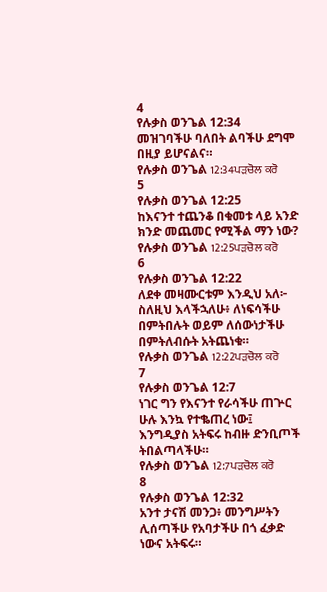4
የሉቃስ ወንጌል 12:34
መዝገባችሁ ባለበት ልባችሁ ደግሞ በዚያ ይሆናልና።
የሉቃስ ወንጌል 12:34ਪੜਚੋਲ ਕਰੋ
5
የሉቃስ ወንጌል 12:25
ከእናንተ ተጨንቆ በቁመቱ ላይ አንድ ክንድ መጨመር የሚችል ማን ነው?
የሉቃስ ወንጌል 12:25ਪੜਚੋਲ ਕਰੋ
6
የሉቃስ ወንጌል 12:22
ለደቀ መዛሙርቱም እንዲህ አለ፦ ስለዚህ እላችኋለሁ፥ ለነፍሳችሁ በምትበሉት ወይም ለሰውነታችሁ በምትለብሱት አትጨነቁ።
የሉቃስ ወንጌል 12:22ਪੜਚੋਲ ਕਰੋ
7
የሉቃስ ወንጌል 12:7
ነገር ግን የእናንተ የራሳችሁ ጠጕር ሁሉ እንኳ የተቈጠረ ነው፤ እንግዲያስ አትፍሩ ከብዙ ድንቢጦች ትበልጣላችሁ።
የሉቃስ ወንጌል 12:7ਪੜਚੋਲ ਕਰੋ
8
የሉቃስ ወንጌል 12:32
አንተ ታናሽ መንጋ፥ መንግሥትን ሊሰጣችሁ የአባታችሁ በጎ ፈቃድ ነውና አትፍሩ።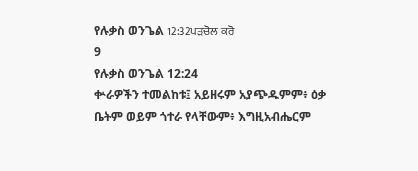የሉቃስ ወንጌል 12:32ਪੜਚੋਲ ਕਰੋ
9
የሉቃስ ወንጌል 12:24
ቍራዎችን ተመልከቱ፤ አይዘሩም አያጭዱምም፥ ዕቃ ቤትም ወይም ጎተራ የላቸውም፥ እግዚአብሔርም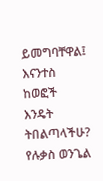ይመግባቸዋል፤ እናንተስ ከወፎች እንዴት ትበልጣላችሁ?
የሉቃስ ወንጌል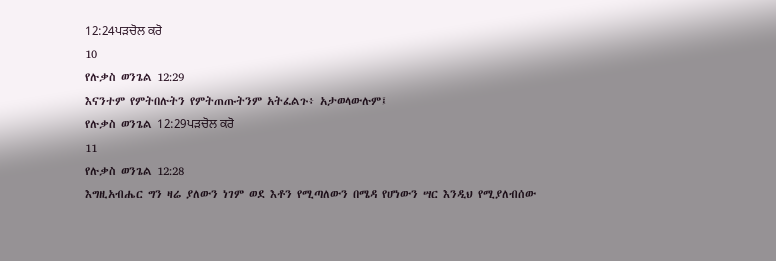12:24ਪੜਚੋਲ ਕਰੋ
10
የሉቃስ ወንጌል 12:29
እናንተም የምትበሉትን የምትጠጡትንም አትፈልጉ፥ አታወላውሉም፤
የሉቃስ ወንጌል 12:29ਪੜਚੋਲ ਕਰੋ
11
የሉቃስ ወንጌል 12:28
እግዚአብሔር ግን ዛሬ ያለውን ነገም ወደ እቶን የሚጣለውን በሜዳ የሆነውን ሣር እንዲህ የሚያለብሰው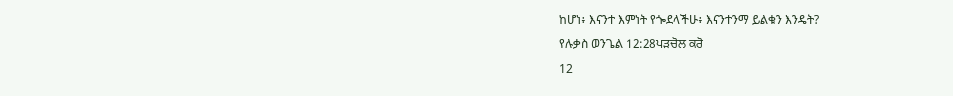ከሆነ፥ እናንተ እምነት የጐደላችሁ፥ እናንተንማ ይልቁን እንዴት?
የሉቃስ ወንጌል 12:28ਪੜਚੋਲ ਕਰੋ
12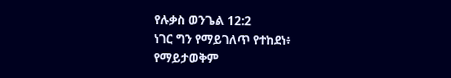የሉቃስ ወንጌል 12:2
ነገር ግን የማይገለጥ የተከደነ፥ የማይታወቅም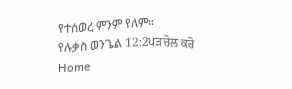የተሰወረ ምንም የለም።
የሉቃስ ወንጌል 12:2ਪੜਚੋਲ ਕਰੋ
Home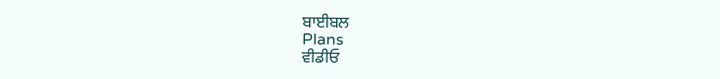ਬਾਈਬਲ
Plans
ਵੀਡੀਓ